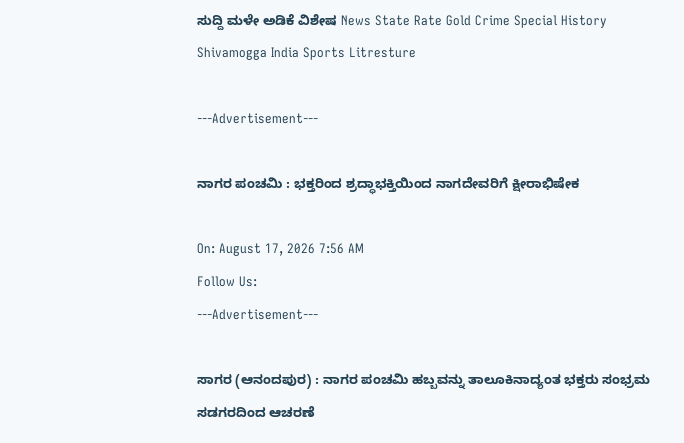ಸುದ್ದಿ ಮಳೇ ಅಡಿಕೆ ವಿಶೇಷ News State Rate Gold Crime Special History Shivamogga India Sports Litresture

---Advertisement---

ನಾಗರ ಪಂಚಮಿ : ಭಕ್ತರಿಂದ ಶ್ರದ್ಧಾಭಕ್ತಿಯಿಂದ ನಾಗದೇವರಿಗೆ ಕ್ಷೀರಾಭಿಷೇಕ

On: August 17, 2026 7:56 AM
Follow Us:
---Advertisement---

ಸಾಗರ (ಆನಂದಪುರ) : ನಾಗರ ಪಂಚಮಿ ಹಬ್ಬವನ್ನು ತಾಲೂಕಿನಾದ್ಯಂತ ಭಕ್ತರು ಸಂಭ್ರಮ ಸಡಗರದಿಂದ ಆಚರಣೆ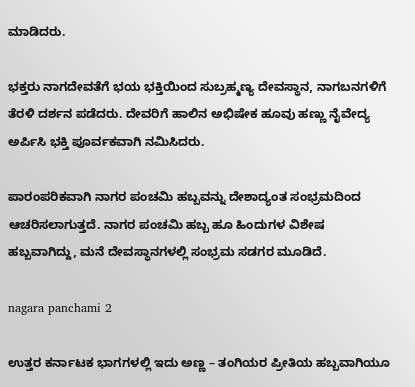ಮಾಡಿದರು.

ಭಕ್ತರು ನಾಗದೇವತೆಗೆ ಭಯ ಭಕ್ತಿಯಿಂದ ಸುಬ್ರಹ್ಮಣ್ಯ ದೇವಸ್ಥಾನ, ನಾಗಬನಗಳಿಗೆ ತೆರಳಿ ದರ್ಶನ ಪಡೆದರು. ದೇವರಿಗೆ ಹಾಲಿನ ಅಭಿಷೇಕ ಹೂವು ಹಣ್ಣು ನೈವೇದ್ಯ ಅರ್ಪಿಸಿ ಭಕ್ತಿ ಪೂರ್ವಕವಾಗಿ ನಮಿಸಿದರು.

ಪಾರಂಪರಿಕವಾಗಿ ನಾಗರ ಪಂಚಮಿ ಹಬ್ಬವನ್ನು ದೇಶಾದ್ಯಂತ ಸಂಭ್ರಮದಿಂದ ಆಚರಿಸಲಾಗುತ್ತದೆ. ನಾಗರ ಪಂಚಮಿ ಹಬ್ಬ ಹೂ ಹಿಂದುಗಳ ವಿಶೇಷ ಹಬ್ಬವಾಗಿದ್ದು, ಮನೆ ದೇವಸ್ಥಾನಗಳಲ್ಲಿ ಸಂಭ್ರಮ ಸಡಗರ ಮೂಡಿದೆ.

nagara panchami 2

ಉತ್ತರ ಕರ್ನಾಟಕ ಭಾಗಗಳಲ್ಲಿ ಇದು ಅಣ್ಣ – ತಂಗಿಯರ ಪ್ರೀತಿಯ ಹಬ್ಬವಾಗಿಯೂ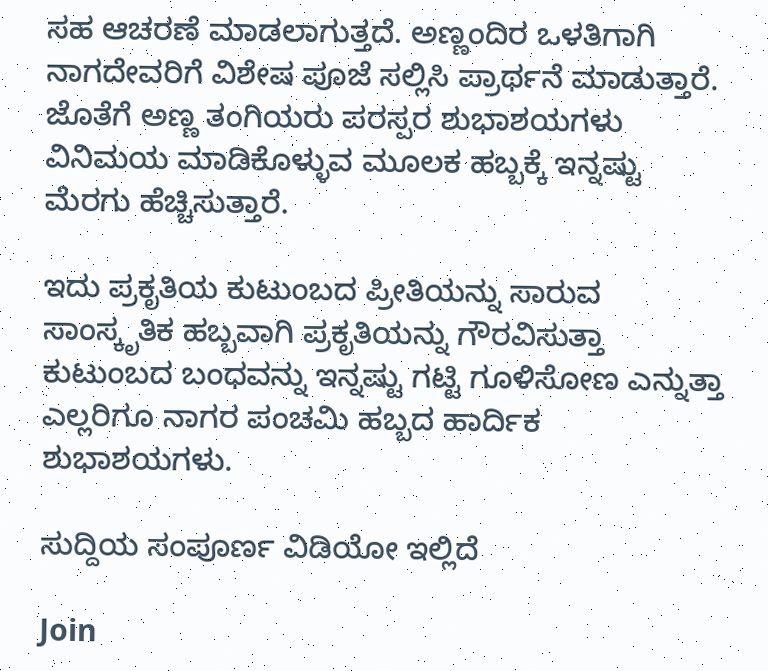ಸಹ ಆಚರಣೆ ಮಾಡಲಾಗುತ್ತದೆ. ಅಣ್ಣಂದಿರ ಒಳತಿಗಾಗಿ ನಾಗದೇವರಿಗೆ ವಿಶೇಷ ಪೂಜೆ ಸಲ್ಲಿಸಿ ಪ್ರಾರ್ಥನೆ ಮಾಡುತ್ತಾರೆ. ಜೊತೆಗೆ ಅಣ್ಣ ತಂಗಿಯರು ಪರಸ್ಪರ ಶುಭಾಶಯಗಳು ವಿನಿಮಯ ಮಾಡಿಕೊಳ್ಳುವ ಮೂಲಕ ಹಬ್ಬಕ್ಕೆ ಇನ್ನಷ್ಟು ಮೆರಗು ಹೆಚ್ಚಿಸುತ್ತಾರೆ.

ಇದು ಪ್ರಕೃತಿಯ ಕುಟುಂಬದ ಪ್ರೀತಿಯನ್ನು ಸಾರುವ ಸಾಂಸ್ಕೃತಿಕ ಹಬ್ಬವಾಗಿ ಪ್ರಕೃತಿಯನ್ನು ಗೌರವಿಸುತ್ತಾ ಕುಟುಂಬದ ಬಂಧವನ್ನು ಇನ್ನಷ್ಟು ಗಟ್ಟಿ ಗೂಳಿಸೋಣ ಎನ್ನುತ್ತಾ ಎಲ್ಲರಿಗೂ ನಾಗರ ಪಂಚಮಿ ಹಬ್ಬದ ಹಾರ್ದಿಕ ಶುಭಾಶಯಗಳು.

ಸುದ್ದಿಯ ಸಂಪೂರ್ಣ ವಿಡಿಯೋ ಇಲ್ಲಿದೆ

Join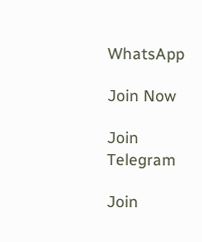WhatsApp

Join Now

Join Telegram

Join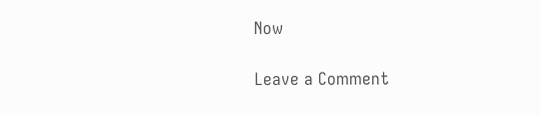Now

Leave a Comment